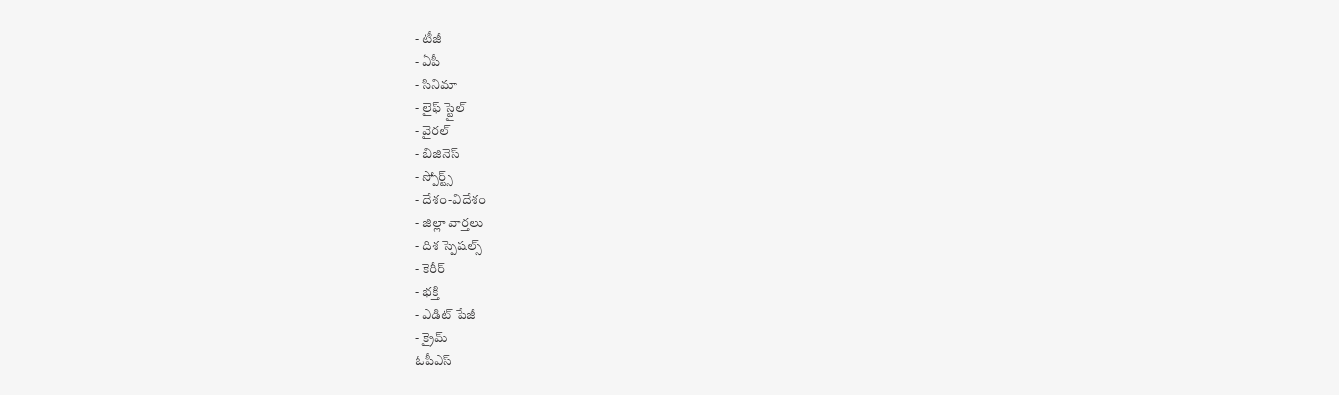- టీజీ
- ఏపీ
- సినిమా
- లైఫ్ స్టైల్
- వైరల్
- బిజినెస్
- స్పోర్ట్స్
- దేశం-విదేశం
- జిల్లా వార్తలు
- దిశ స్పెషల్స్
- కెరీర్
- భక్తి
- ఎడిట్ పేజీ
- క్రైమ్
ఓపీఎస్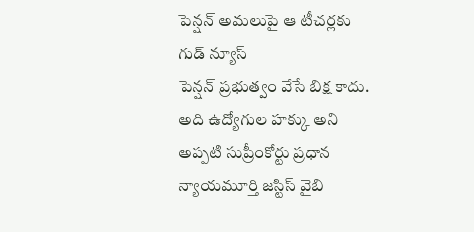పెన్షన్ అమలుపై ఆ టీచర్లకు గుడ్ న్యూస్
పెన్షన్ ప్రభుత్వం వేసే బిక్ష కాదు. అది ఉద్యోగుల హక్కు అని అప్పటి సుప్రీంకోర్టు ప్రధాన న్యాయమూర్తి జస్టిస్ వైబి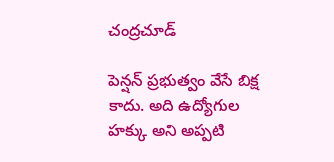చంద్రచూడ్

పెన్షన్ ప్రభుత్వం వేసే బిక్ష కాదు. అది ఉద్యోగుల హక్కు అని అప్పటి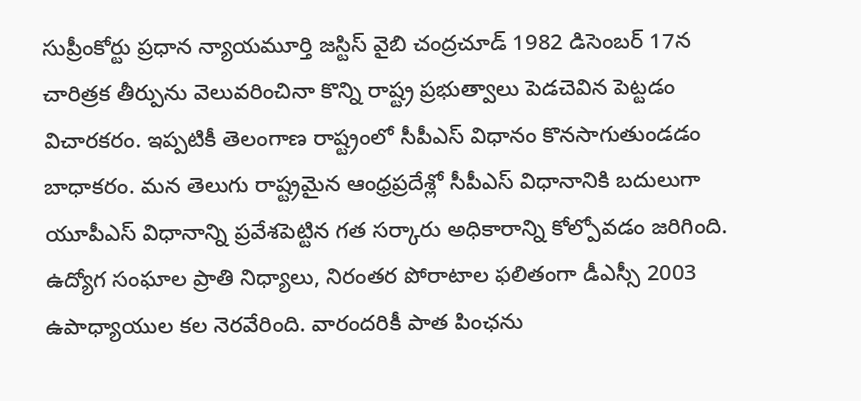సుప్రీంకోర్టు ప్రధాన న్యాయమూర్తి జస్టిస్ వైబి చంద్రచూడ్ 1982 డిసెంబర్ 17న చారిత్రక తీర్పును వెలువరించినా కొన్ని రాష్ట్ర ప్రభుత్వాలు పెడచెవిన పెట్టడం విచారకరం. ఇప్పటికీ తెలంగాణ రాష్ట్రంలో సీపీఎస్ విధానం కొనసాగుతుండడం బాధాకరం. మన తెలుగు రాష్ట్రమైన ఆంధ్రప్రదేశ్లో సీపీఎస్ విధానానికి బదులుగా యూపీఎస్ విధానాన్ని ప్రవేశపెట్టిన గత సర్కారు అధికారాన్ని కోల్పోవడం జరిగింది. ఉద్యోగ సంఘాల ప్రాతి నిధ్యాలు, నిరంతర పోరాటాల ఫలితంగా డీఎస్సీ 2003 ఉపాధ్యాయుల కల నెరవేరింది. వారందరికీ పాత పింఛను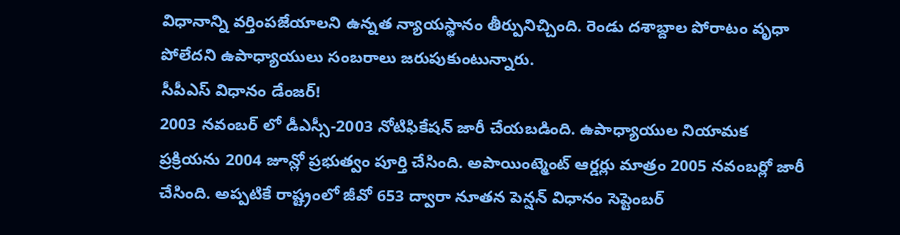విధానాన్ని వర్తింపజేయాలని ఉన్నత న్యాయస్థానం తీర్పునిచ్చింది. రెండు దశాబ్దాల పోరాటం వృధా పోలేదని ఉపాధ్యాయులు సంబరాలు జరుపుకుంటున్నారు.
సీపీఎస్ విధానం డేంజర్!
2003 నవంబర్ లో డీఎస్సీ-2003 నోటిఫికేషన్ జారీ చేయబడింది. ఉపాధ్యాయుల నియామక ప్రక్రియను 2004 జూన్లో ప్రభుత్వం పూర్తి చేసింది. అపాయింట్మెంట్ ఆర్డర్లు మాత్రం 2005 నవంబర్లో జారీ చేసింది. అప్పటికే రాష్ట్రంలో జీవో 653 ద్వారా నూతన పెన్షన్ విధానం సెప్టెంబర్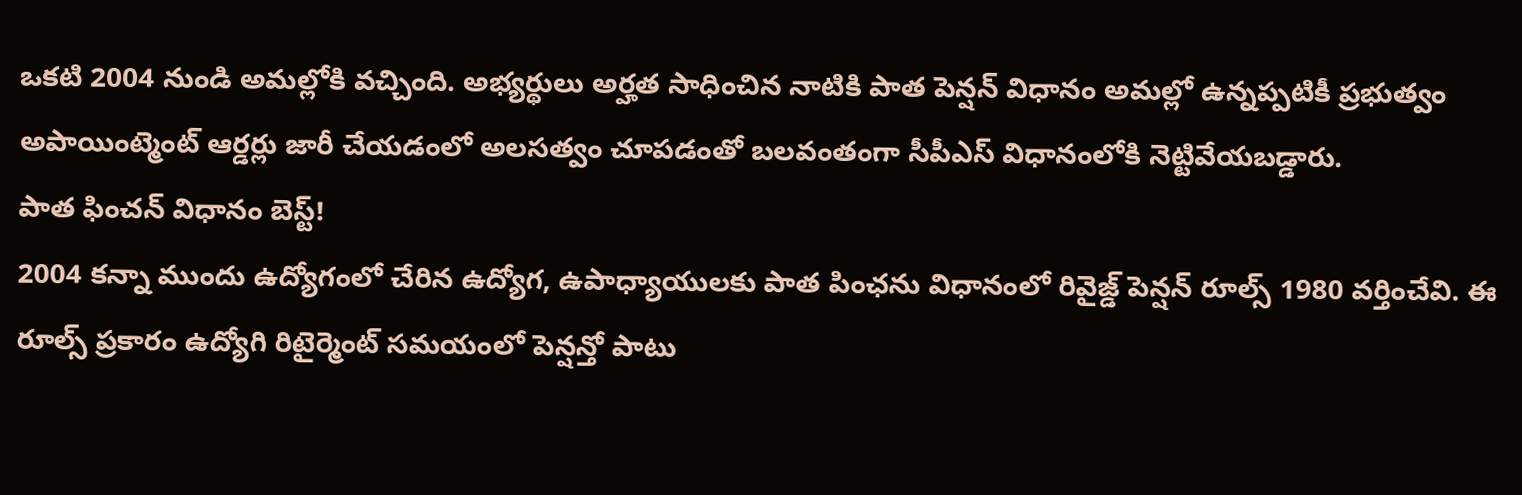ఒకటి 2004 నుండి అమల్లోకి వచ్చింది. అభ్యర్థులు అర్హత సాధించిన నాటికి పాత పెన్షన్ విధానం అమల్లో ఉన్నప్పటికీ ప్రభుత్వం అపాయింట్మెంట్ ఆర్డర్లు జారీ చేయడంలో అలసత్వం చూపడంతో బలవంతంగా సీపీఎస్ విధానంలోకి నెట్టివేయబడ్డారు.
పాత ఫించన్ విధానం బెస్ట్!
2004 కన్నా ముందు ఉద్యోగంలో చేరిన ఉద్యోగ, ఉపాధ్యాయులకు పాత పింఛను విధానంలో రివైజ్డ్ పెన్షన్ రూల్స్ 1980 వర్తించేవి. ఈ రూల్స్ ప్రకారం ఉద్యోగి రిటైర్మెంట్ సమయంలో పెన్షన్తో పాటు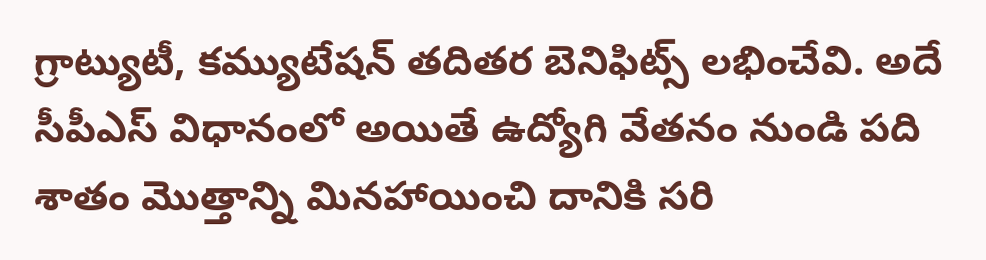గ్రాట్యుటీ, కమ్యుటేషన్ తదితర బెనిఫిట్స్ లభించేవి. అదే సీపీఎస్ విధానంలో అయితే ఉద్యోగి వేతనం నుండి పది శాతం మొత్తాన్ని మినహాయించి దానికి సరి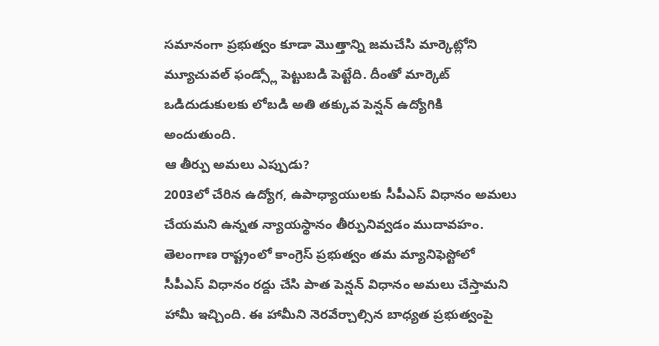సమానంగా ప్రభుత్వం కూడా మొత్తాన్ని జమచేసి మార్కెట్లోని మ్యూచువల్ ఫండ్స్లో పెట్టుబడి పెట్టేది. దీంతో మార్కెట్ ఒడిదుడుకులకు లోబడి అతి తక్కువ పెన్షన్ ఉద్యోగికి అందుతుంది.
ఆ తీర్పు అమలు ఎప్పుడు?
2003లో చేరిన ఉద్యోగ, ఉపాధ్యాయులకు సీపీఎస్ విధానం అమలు చేయమని ఉన్నత న్యాయస్థానం తీర్పునివ్వడం ముదావహం. తెలంగాణ రాష్ట్రంలో కాంగ్రెస్ ప్రభుత్వం తమ మ్యానిఫెస్టోలో సీపీఎస్ విధానం రద్దు చేసి పాత పెన్షన్ విధానం అమలు చేస్తామని హామీ ఇచ్చింది. ఈ హామీని నెరవేర్చాల్సిన బాధ్యత ప్రభుత్వంపై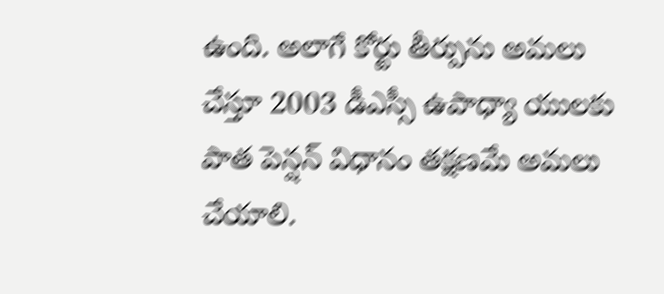ఉంది. అలాగే కోర్టు తీర్పును అమలు చేస్తూ 2003 డీఎస్సీ ఉపాధ్యా యులకు పాత పెన్షన్ విధానం తక్షణమే అమలు చేయాలి.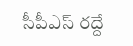సీపీఎస్ రద్దే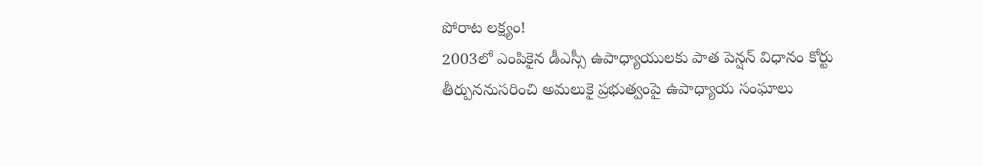పోరాట లక్ష్యం!
2003లో ఎంపికైన డీఎస్సీ ఉపాధ్యాయులకు పాత పెన్షన్ విధానం కోర్టు తీర్పుననుసరించి అమలుకై ప్రభుత్వంపై ఉపాధ్యాయ సంఘాలు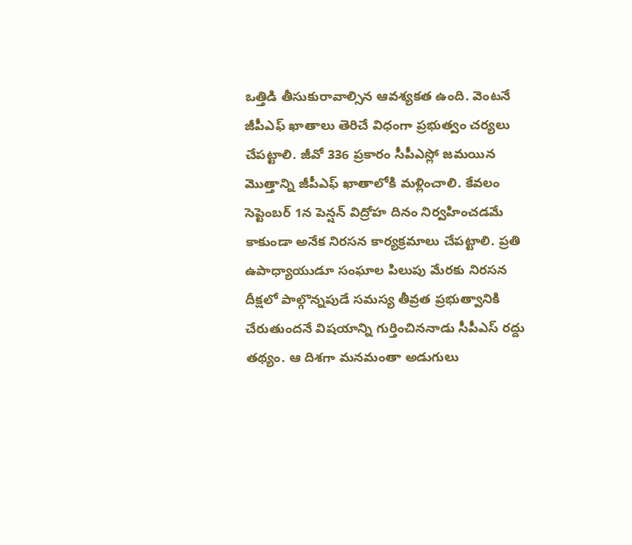ఒత్తిడి తీసుకురావాల్సిన ఆవశ్యకత ఉంది. వెంటనే జీపీఎఫ్ ఖాతాలు తెరిచే విధంగా ప్రభుత్వం చర్యలు చేపట్టాలి. జీవో 336 ప్రకారం సీపీఎస్లో జమయిన మొత్తాన్ని జీపీఎఫ్ ఖాతాలోకి మళ్లించాలి. కేవలం సెప్టెంబర్ 1న పెన్షన్ విద్రోహ దినం నిర్వహించడమే కాకుండా అనేక నిరసన కార్యక్రమాలు చేపట్టాలి. ప్రతి ఉపాధ్యాయుడూ సంఘాల పిలుపు మేరకు నిరసన దీక్షలో పాల్గొన్నపుడే సమస్య తీవ్రత ప్రభుత్వానికి చేరుతుందనే విషయాన్ని గుర్తించిననాడు సీపీఎస్ రద్దు తథ్యం. ఆ దిశగా మనమంతా అడుగులు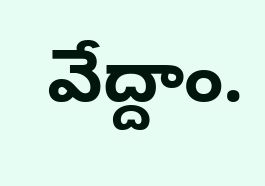వేద్దాం.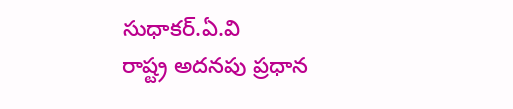సుధాకర్.ఏ.వి
రాష్ట్ర అదనపు ప్రధాన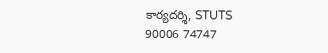కార్యదర్శి, STUTS
90006 74747